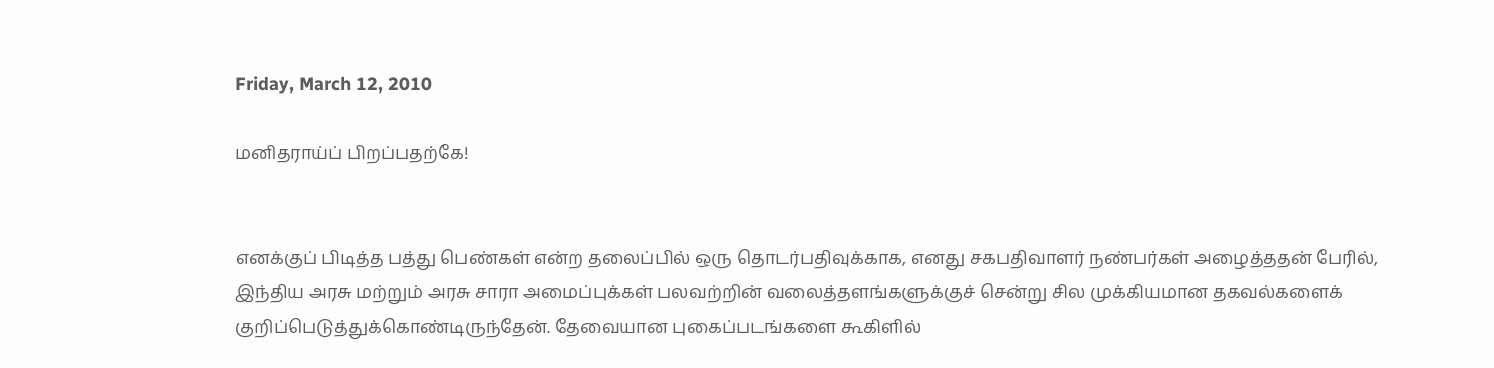Friday, March 12, 2010

மனிதராய்ப் பிறப்பதற்கே!


எனக்குப் பிடித்த பத்து பெண்கள் என்ற தலைப்பில் ஒரு தொடர்பதிவுக்காக, எனது சகபதிவாளர் நண்பர்கள் அழைத்ததன் பேரில், இந்திய அரசு மற்றும் அரசு சாரா அமைப்புக்கள் பலவற்றின் வலைத்தளங்களுக்குச் சென்று சில முக்கியமான தகவல்களைக் குறிப்பெடுத்துக்கொண்டிருந்தேன். தேவையான புகைப்படங்களை கூகிளில்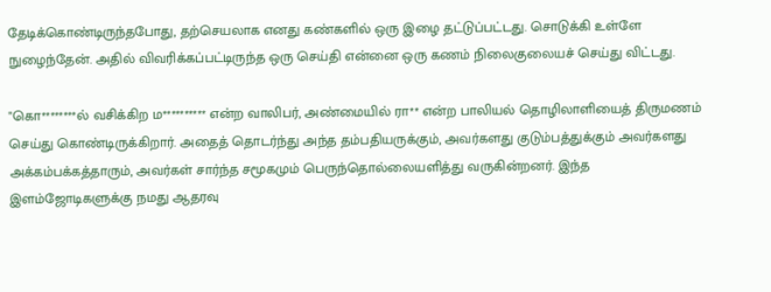தேடிக்கொண்டிருந்தபோது, தற்செயலாக எனது கண்களில் ஒரு இழை தட்டுப்பட்டது. சொடுக்கி உள்ளே நுழைந்தேன். அதில் விவரிக்கப்பட்டிருந்த ஒரு செய்தி என்னை ஒரு கணம் நிலைகுலையச் செய்து விட்டது.

"கொ********ல் வசிக்கிற ம********** என்ற வாலிபர், அண்மையில் ரா** என்ற பாலியல் தொழிலாளியைத் திருமணம் செய்து கொண்டிருக்கிறார். அதைத் தொடர்ந்து அந்த தம்பதியருக்கும், அவர்களது குடும்பத்துக்கும் அவர்களது அக்கம்பக்கத்தாரும், அவர்கள் சார்ந்த சமூகமும் பெருந்தொல்லையளித்து வருகின்றனர். இந்த இளம்ஜோடிகளுக்கு நமது ஆதரவு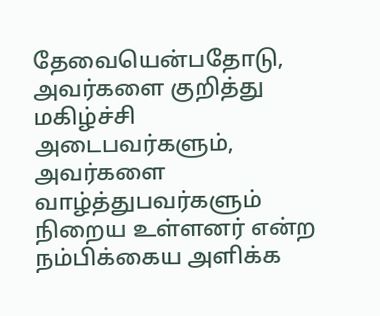தேவையென்பதோடு, அவர்களை குறித்து மகிழ்ச்சி அடைபவர்களும், அவர்களை வாழ்த்துபவர்களும் நிறைய உள்ளனர் என்ற நம்பிக்கைய அளிக்க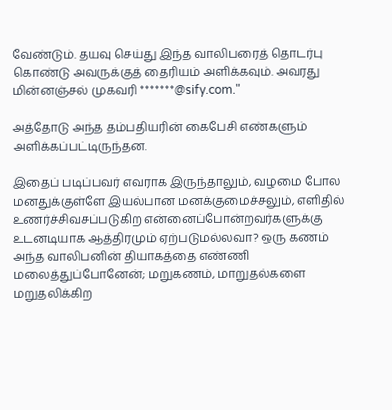வேண்டும். தயவு செய்து இந்த வாலிபரைத் தொடர்பு கொண்டு அவருக்குத் தைரியம் அளிக்கவும். அவரது மின்னஞ்சல் முகவரி *******@sify.com."

அத்தோடு அந்த தம்பதியரின் கைபேசி எண்களும் அளிக்கப்பட்டிருந்தன.

இதைப் படிப்பவர் எவராக இருந்தாலும், வழமை போல மனதுக்குள்ளே இயல்பான மனக்குமைச்சலும், எளிதில் உணர்ச்சிவசப்படுகிற என்னைப்போன்றவர்களுக்கு உடனடியாக ஆத்திரமும் ஏற்படுமல்லவா? ஒரு கணம் அந்த வாலிபனின் தியாகத்தை எண்ணி மலைத்துப்போனேன்; மறுகணம், மாறுதல்களை மறுதலிக்கிற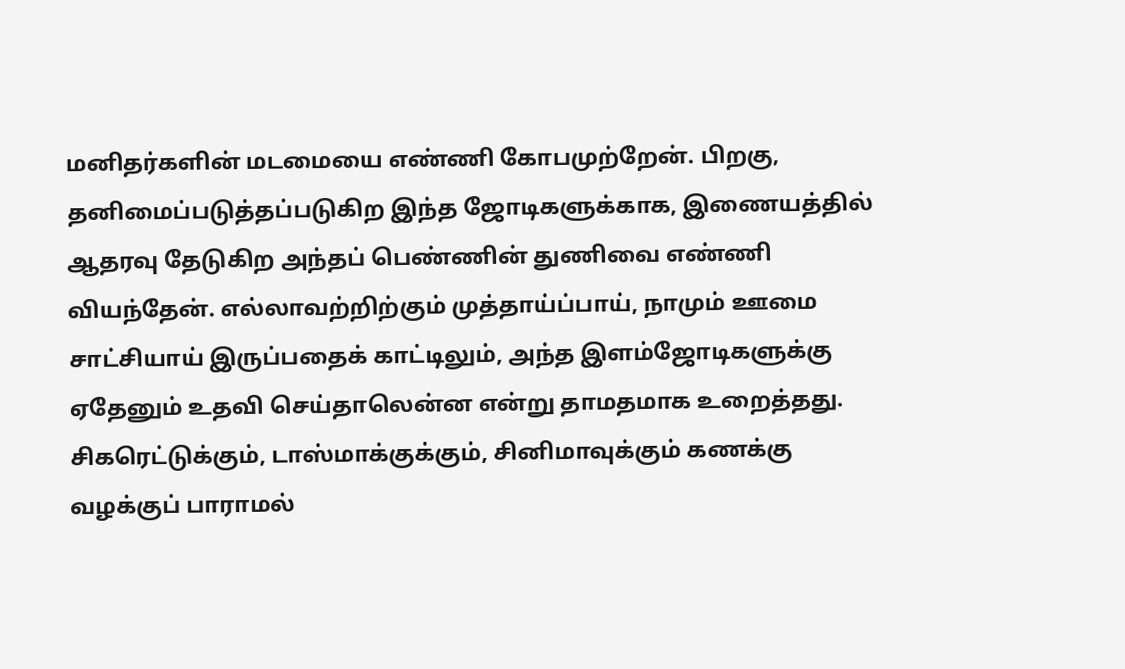மனிதர்களின் மடமையை எண்ணி கோபமுற்றேன். பிறகு, தனிமைப்படுத்தப்படுகிற இந்த ஜோடிகளுக்காக, இணையத்தில் ஆதரவு தேடுகிற அந்தப் பெண்ணின் துணிவை எண்ணி வியந்தேன். எல்லாவற்றிற்கும் முத்தாய்ப்பாய், நாமும் ஊமை சாட்சியாய் இருப்பதைக் காட்டிலும், அந்த இளம்ஜோடிகளுக்கு ஏதேனும் உதவி செய்தாலென்ன என்று தாமதமாக உறைத்தது. சிகரெட்டுக்கும், டாஸ்மாக்குக்கும், சினிமாவுக்கும் கணக்கு வழக்குப் பாராமல்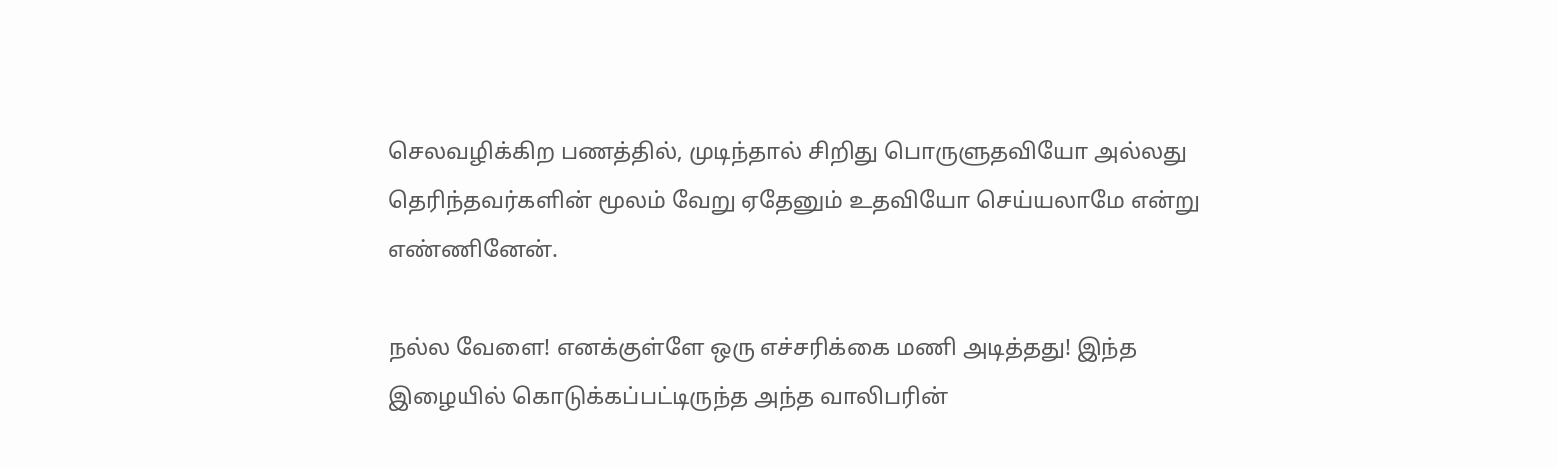செலவழிக்கிற பணத்தில், முடிந்தால் சிறிது பொருளுதவியோ அல்லது தெரிந்தவர்களின் மூலம் வேறு ஏதேனும் உதவியோ செய்யலாமே என்று எண்ணினேன்.

நல்ல வேளை! எனக்குள்ளே ஒரு எச்சரிக்கை மணி அடித்தது! இந்த இழையில் கொடுக்கப்பட்டிருந்த அந்த வாலிபரின்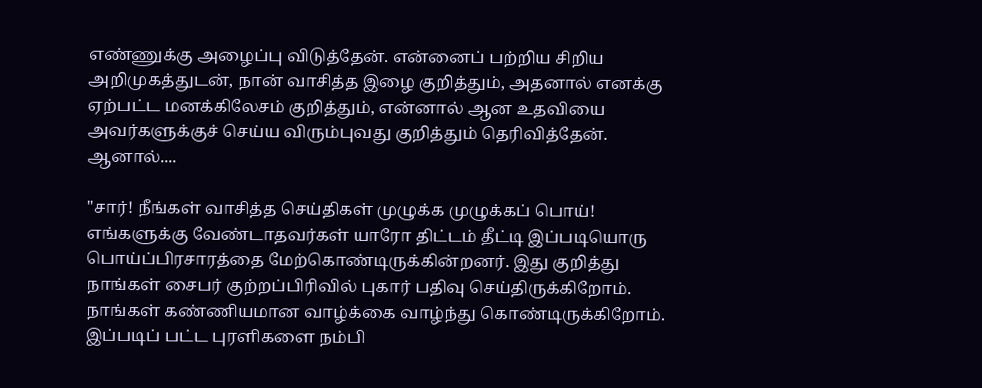எண்ணுக்கு அழைப்பு விடுத்தேன். என்னைப் பற்றிய சிறிய அறிமுகத்துடன், நான் வாசித்த இழை குறித்தும், அதனால் எனக்கு ஏற்பட்ட மனக்கிலேசம் குறித்தும், என்னால் ஆன உதவியை அவர்களுக்குச் செய்ய விரும்புவது குறித்தும் தெரிவித்தேன். ஆனால்....

"சார்! நீங்கள் வாசித்த செய்திகள் முழுக்க முழுக்கப் பொய்! எங்களுக்கு வேண்டாதவர்கள் யாரோ திட்டம் தீட்டி இப்படியொரு பொய்ப்பிரசாரத்தை மேற்கொண்டிருக்கின்றனர். இது குறித்து நாங்கள் சைபர் குற்றப்பிரிவில் புகார் பதிவு செய்திருக்கிறோம். நாங்கள் கண்ணியமான வாழ்க்கை வாழ்ந்து கொண்டிருக்கிறோம். இப்படிப் பட்ட புரளிகளை நம்பி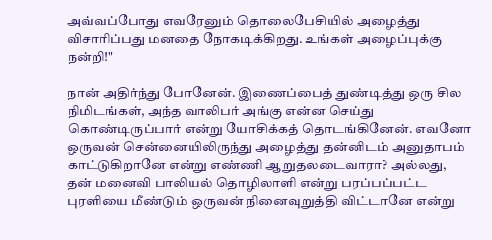அவ்வப்போது எவரேனும் தொலைபேசியில் அழைத்து விசாரிப்பது மனதை நோகடிக்கிறது. உங்கள் அழைப்புக்கு நன்றி!"

நான் அதிர்ந்து போனேன். இணைப்பைத் துண்டித்து ஒரு சில நிமிடங்கள், அந்த வாலிபர் அங்கு என்ன செய்து கொண்டிருப்பார் என்று யோசிக்கத் தொடங்கினேன். எவனோ ஒருவன் சென்னையிலிருந்து அழைத்து தன்னிடம் அனுதாபம் காட்டுகிறானே என்று எண்ணி ஆறுதலடைவாரா? அல்லது, தன் மனைவி பாலியல் தொழிலாளி என்று பரப்பப்பட்ட புரளியை மீண்டும் ஒருவன் நினைவுறுத்தி விட்டானே என்று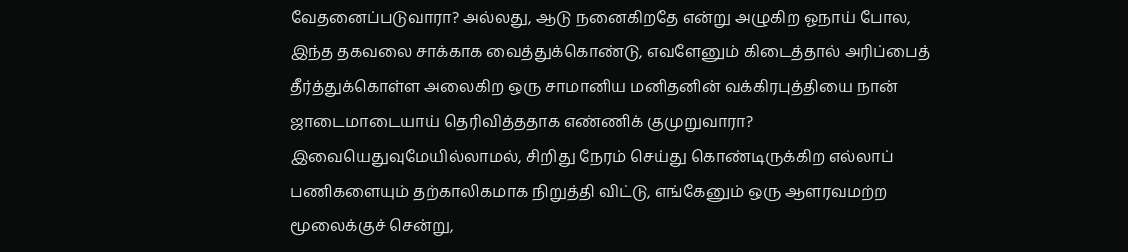வேதனைப்படுவாரா? அல்லது, ஆடு நனைகிறதே என்று அழுகிற ஓநாய் போல, இந்த தகவலை சாக்காக வைத்துக்கொண்டு, எவளேனும் கிடைத்தால் அரிப்பைத் தீர்த்துக்கொள்ள அலைகிற ஒரு சாமானிய மனிதனின் வக்கிரபுத்தியை நான் ஜாடைமாடையாய் தெரிவித்ததாக எண்ணிக் குமுறுவாரா? இவையெதுவுமேயில்லாமல், சிறிது நேரம் செய்து கொண்டிருக்கிற எல்லாப் பணிகளையும் தற்காலிகமாக நிறுத்தி விட்டு, எங்கேனும் ஒரு ஆளரவமற்ற மூலைக்குச் சென்று,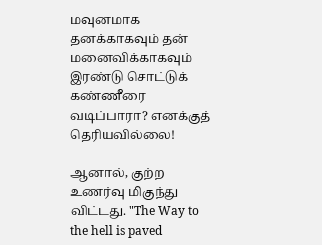மவுனமாக தனக்காகவும் தன் மனைவிக்காகவும் இரண்டு சொட்டுக் கண்ணீரை வடிப்பாரா? எனக்குத் தெரியவில்லை!

ஆனால், குற்ற உணர்வு மிகுந்து விட்டது. "The Way to the hell is paved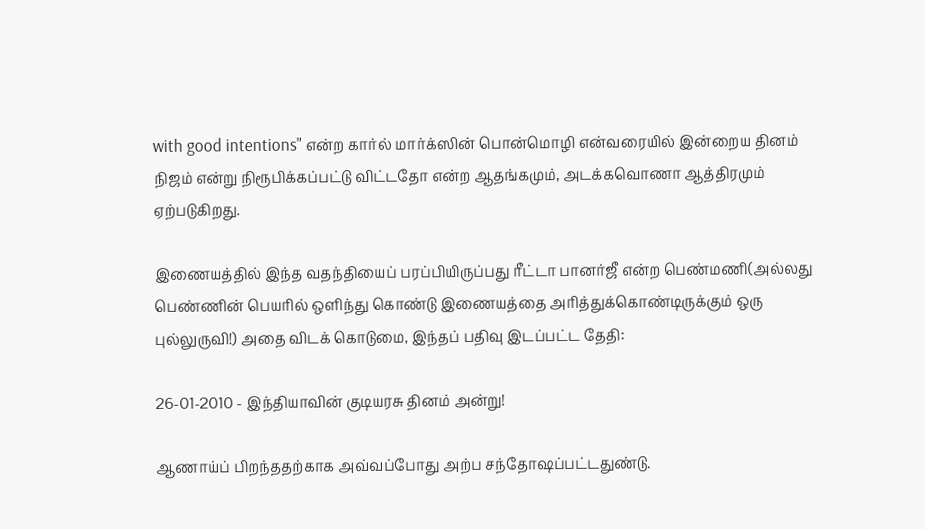with good intentions" என்ற கார்ல் மார்க்ஸின் பொன்மொழி என்வரையில் இன்றைய தினம் நிஜம் என்று நிரூபிக்கப்பட்டு விட்டதோ என்ற ஆதங்கமும், அடக்கவொணா ஆத்திரமும் ஏற்படுகிறது.

இணையத்தில் இந்த வதந்தியைப் பரப்பியிருப்பது ரீட்டா பானர்ஜீ என்ற பெண்மணி(அல்லது பெண்ணின் பெயரில் ஒளிந்து கொண்டு இணையத்தை அரித்துக்கொண்டிருக்கும் ஒரு புல்லுருவி!) அதை விடக் கொடுமை, இந்தப் பதிவு இடப்பட்ட தேதி:

26-01-2010 - இந்தியாவின் குடியரசு தினம் அன்று!

ஆணாய்ப் பிறந்ததற்காக அவ்வப்போது அற்ப சந்தோஷப்பட்டதுண்டு.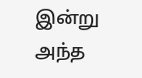இன்று அந்த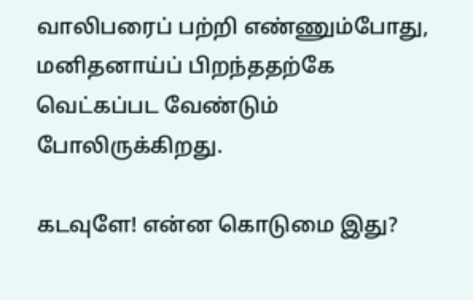வாலிபரைப் பற்றி எண்ணும்போது, மனிதனாய்ப் பிறந்ததற்கே வெட்கப்பட வேண்டும் போலிருக்கிறது.

கடவுளே! என்ன கொடுமை இது?